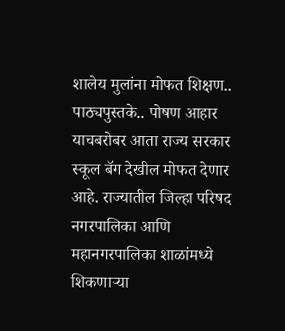शालेय मुलांना मोफत शिक्षण.. पाठ्यपुस्तके.. पोषण आहार याचबरोबर आता राज्य सरकार स्कूल बॅग देखील मोफत देणार आहे. राज्यातील जिल्हा परिषद नगरपालिका आणि महानगरपालिका शाळांमध्ये शिकणाऱ्या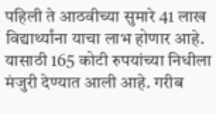पहिली ते आठवीच्या सुमारे 41 लाख विद्यार्थ्यांना याचा लाभ होणार आहे. यासाठी 165 कोटी रुपयांच्या निधीला मंजुरी देण्यात आली आहे. गरीब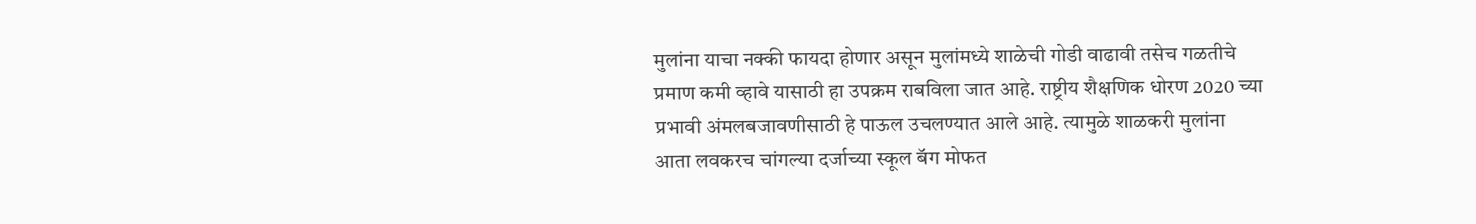मुलांना याचा नक्की फायदा होणार असून मुलांमध्ये शाळेची गोडी वाढावी तसेच गळतीचे प्रमाण कमी व्हावे यासाठी हा उपक्रम राबविला जात आहे. राष्ट्रीय शैक्षणिक धोरण 2020 च्या प्रभावी अंमलबजावणीसाठी हे पाऊल उचलण्यात आले आहे. त्यामुळे शाळकरी मुलांना आता लवकरच चांगल्या दर्जाच्या स्कूल बॅग मोफत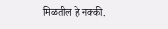मिळतील हे नक्की.